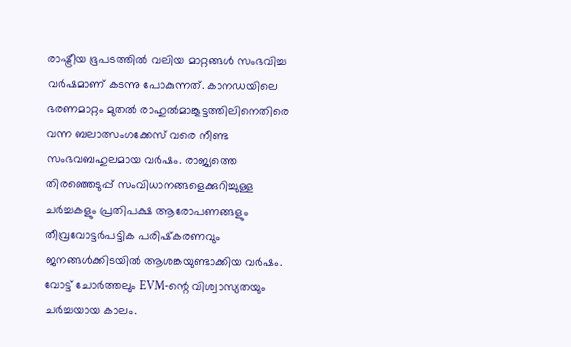രാഷ്ട്രീയ ഭൂപടത്തിൽ വലിയ മാറ്റങ്ങൾ സംഭവിച്ച വർഷമാണ് കടന്നു പോകുന്നത്. കാനഡയിലെ ഭരണമാറ്റം മുതൽ രാഹുൽമാങ്കൂട്ടത്തിലിനെതിരെ വന്ന ബലാത്സംഗക്കേസ് വരെ നീണ്ട സംഭവബഹുലമായ വർഷം. രാജ്യത്തെ തിരഞ്ഞെടുപ്പ് സംവിധാനങ്ങളെക്കുറിച്ചുള്ള ചർച്ചകളും പ്രതിപക്ഷ ആരോപണങ്ങളും തീവ്രവോട്ടർപട്ടിക പരിഷ്‌കരണവും ജനങ്ങൾക്കിടയിൽ ആശങ്കയുണ്ടാക്കിയ വർഷം. വോട്ട് ചോർത്തലും EVM-ന്റെ വിശ്വാസ്യതയും ചർച്ചയായ കാലം.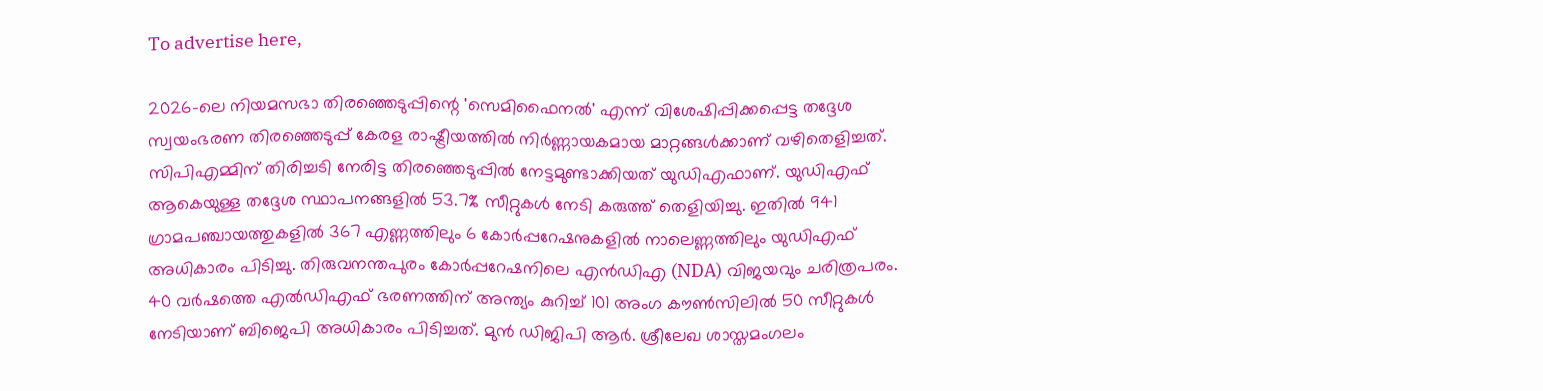To advertise here,

2026-ലെ നിയമസഭാ തിരഞ്ഞെടുപ്പിന്റെ 'സെമിഫൈനൽ' എന്ന് വിശേഷിപ്പിക്കപ്പെട്ട തദ്ദേശ സ്വയംഭരണ തിരഞ്ഞെടുപ്പ് കേരള രാഷ്ട്രീയത്തിൽ നിർണ്ണായകമായ മാറ്റങ്ങൾക്കാണ് വഴിതെളിച്ചത്. സിപിഎമ്മിന് തിരിച്ചടി നേരിട്ട തിരഞ്ഞെടുപ്പിൽ നേട്ടമുണ്ടാക്കിയത് യുഡിഎഫാണ്. യുഡിഎഫ് ആകെയുള്ള തദ്ദേശ സ്ഥാപനങ്ങളിൽ 53.7% സീറ്റുകൾ നേടി കരുത്ത് തെളിയിച്ചു. ഇതിൽ 941 ഗ്രാമപഞ്ചായത്തുകളിൽ 367 എണ്ണത്തിലും 6 കോർപ്പറേഷനുകളിൽ നാലെണ്ണത്തിലും യുഡിഎഫ് അധികാരം പിടിച്ചു. തിരുവനന്തപുരം കോർപ്പറേഷനിലെ എൻഡിഎ (NDA) വിജയവും ചരിത്രപരം. 40 വർഷത്തെ എൽഡിഎഫ് ഭരണത്തിന് അന്ത്യം കുറിച്ച് 101 അംഗ കൗൺസിലിൽ 50 സീറ്റുകൾ നേടിയാണ് ബിജെപി അധികാരം പിടിച്ചത്. മുൻ ഡിജിപി ആർ. ശ്രീലേഖ ശാസ്തമംഗലം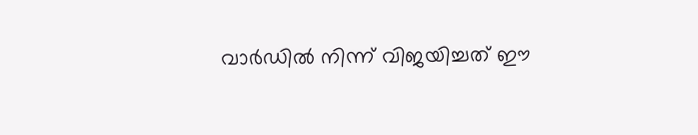വാർഡിൽ നിന്ന് വിജയിച്ചത് ഈ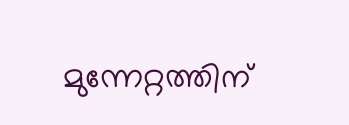മുന്നേറ്റത്തിന്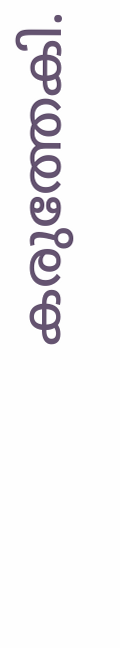കരുത്തേകി.